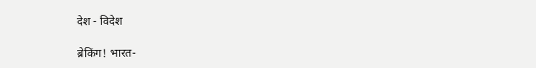देश - विदेश

ब्रेकिंग! भारत-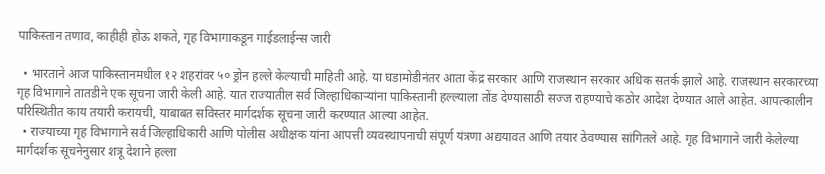पाकिस्तान तणाव, काहीही होऊ शकते, गृह विभागाकडून गाईडलाईन्स जारी

  • भारताने आज पाकिस्तानमधील १२ शहरांवर ५० ड्रोन हल्ले केल्याची माहिती आहे. या घडामोडीनंतर आता केंद्र सरकार आणि राजस्थान सरकार अधिक सतर्क झाले आहे. राजस्थान सरकारच्या गृह विभागाने तातडीने एक सूचना जारी केली आहे. यात राज्यातील सर्व जिल्हाधिकाऱ्यांना पाकिस्तानी हल्ल्याला तोंड देण्यासाठी सज्ज राहण्याचे कठोर आदेश देण्यात आले आहेत. आपत्कालीन परिस्थितीत काय तयारी करायची, याबाबत सविस्तर मार्गदर्शक सूचना जारी करण्यात आल्या आहेत.
  • राज्याच्या गृह विभागाने सर्व जिल्हाधिकारी आणि पोलीस अधीक्षक यांना आपत्ती व्यवस्थापनाची संपूर्ण यंत्रणा अद्ययावत आणि तयार ठेवण्यास सांगितले आहे. गृह विभागाने जारी केलेल्या मार्गदर्शक सूचनेनुसार शत्रू देशाने हल्ला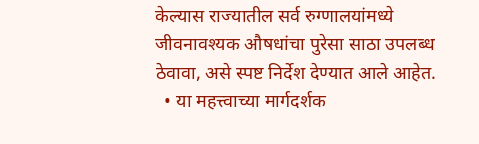केल्यास राज्यातील सर्व रुग्णालयांमध्ये जीवनावश्यक औषधांचा पुरेसा साठा उपलब्ध ठेवावा, असे स्पष्ट निर्देश देण्यात आले आहेत.
  • या महत्त्वाच्या मार्गदर्शक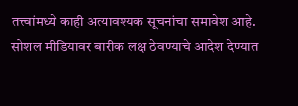तत्त्वांमध्ये काही अत्यावश्यक सूचनांचा समावेश आहे. सोशल मीडियावर बारीक लक्ष ठेवण्याचे आदेश देण्यात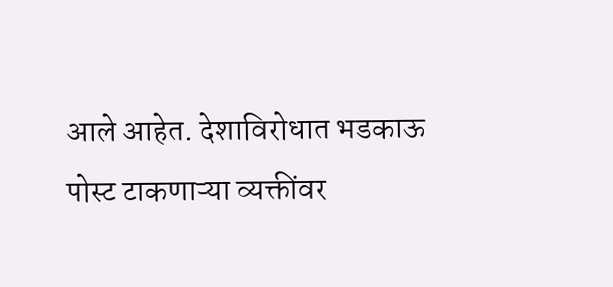आले आहेत. देशाविरोधात भडकाऊ पोस्ट टाकणाऱ्या व्यक्तींवर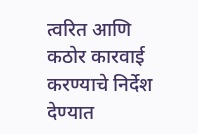त्वरित आणि कठोर कारवाई करण्याचे निर्देश देण्यात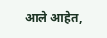आले आहेत,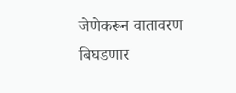जेणेकरून वातावरण बिघडणार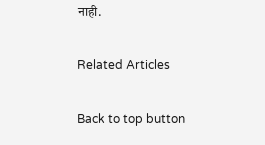नाही.

Related Articles

Back to top button